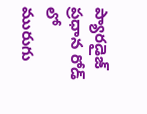ప్యారడైజ్ ప్రధాన రోడ్ లో మురుగు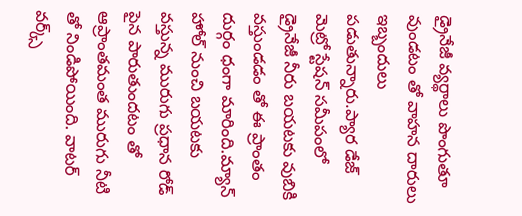డ్రైనేజీ వ్యర్థాలు పొంగుతూ వుండటం తో వాహన దారులు ఇబ్బందులు పడుతున్నారు.ప్యార డేజ్ మెట్రో స్టేషన్ సమీపంలో డ్రైనేజీ నీరు బయటకు వుబికి వస్తుండడం తో ఈ ప్రాంతం దుర్గం ధంగా మారింది.మ్యాన్ హోల్ నుంచి బయటకు వస్తున్న మురుగు ప్రధాన రోడ్ పైన పారుతుందటం తో ఆప్రాంతమంత మురుగు నీటి తో నిండిపోయింది. వాటర్ వర్క్స్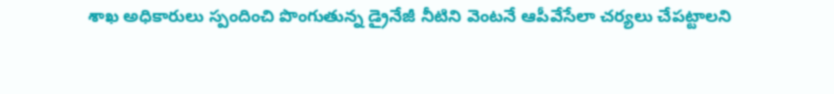శాఖ అధికారులు స్పందించి పొంగుతున్న డ్రైనేజీ నీటిని వెంటనే ఆపీవేసేలా చర్యలు చేపట్టాలని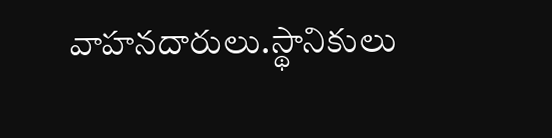వాహనదారులు.స్థానికులు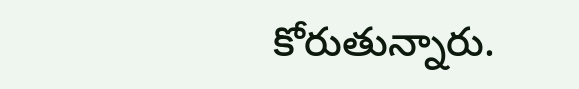కోరుతున్నారు.